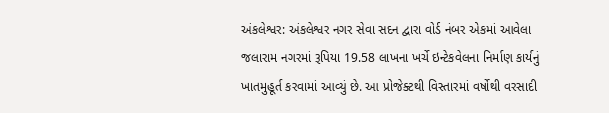અંકલેશ્વર: અંકલેશ્વર નગર સેવા સદન દ્વારા વોર્ડ નંબર એકમાં આવેલા જલારામ નગરમાં રૂપિયા 19.58 લાખના ખર્ચે ઇન્ટેકવેલના નિર્માણ કાર્યનું ખાતમુહૂર્ત કરવામાં આવ્યું છે. આ પ્રોજેક્ટથી વિસ્તારમાં વર્ષોથી વરસાદી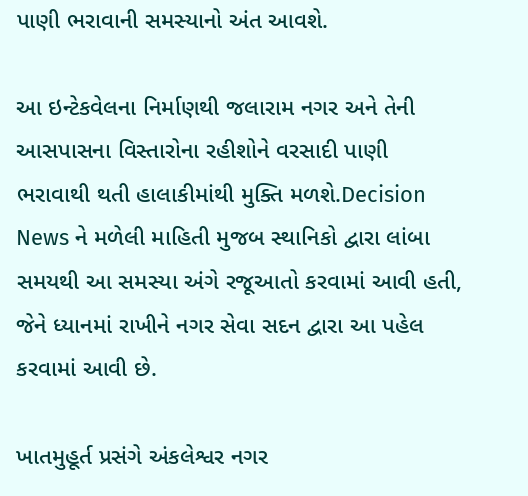પાણી ભરાવાની સમસ્યાનો અંત આવશે.

આ ઇન્ટેકવેલના નિર્માણથી જલારામ નગર અને તેની આસપાસના વિસ્તારોના રહીશોને વરસાદી પાણી ભરાવાથી થતી હાલાકીમાંથી મુક્તિ મળશે.Decision News ને મળેલી માહિતી મુજબ સ્થાનિકો દ્વારા લાંબા સમયથી આ સમસ્યા અંગે રજૂઆતો કરવામાં આવી હતી, જેને ધ્યાનમાં રાખીને નગર સેવા સદન દ્વારા આ પહેલ કરવામાં આવી છે.

ખાતમુહૂર્ત પ્રસંગે અંકલેશ્વર નગર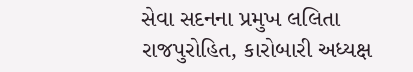સેવા સદનના પ્રમુખ લલિતા રાજપુરોહિત, કારોબારી અધ્યક્ષ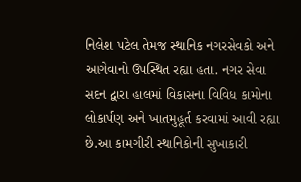નિલેશ પટેલ તેમજ સ્થાનિક નગરસેવકો અને આગેવાનો ઉપસ્થિત રહ્યા હતા. નગર સેવા સદન દ્વારા હાલમાં વિકાસના વિવિધ કામોના લોકાર્પણ અને ખાતમુહૂર્ત કરવામાં આવી રહ્યા છે.આ કામગીરી સ્થાનિકોની સુખાકારી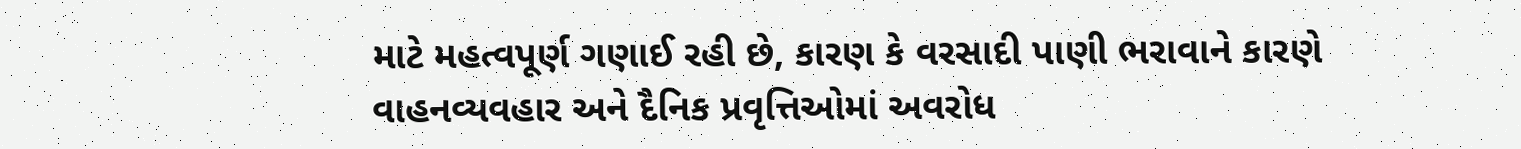માટે મહત્વપૂર્ણ ગણાઈ રહી છે, કારણ કે વરસાદી પાણી ભરાવાને કારણે વાહનવ્યવહાર અને દૈનિક પ્રવૃત્તિઓમાં અવરોધ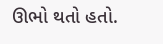ઊભો થતો હતો.